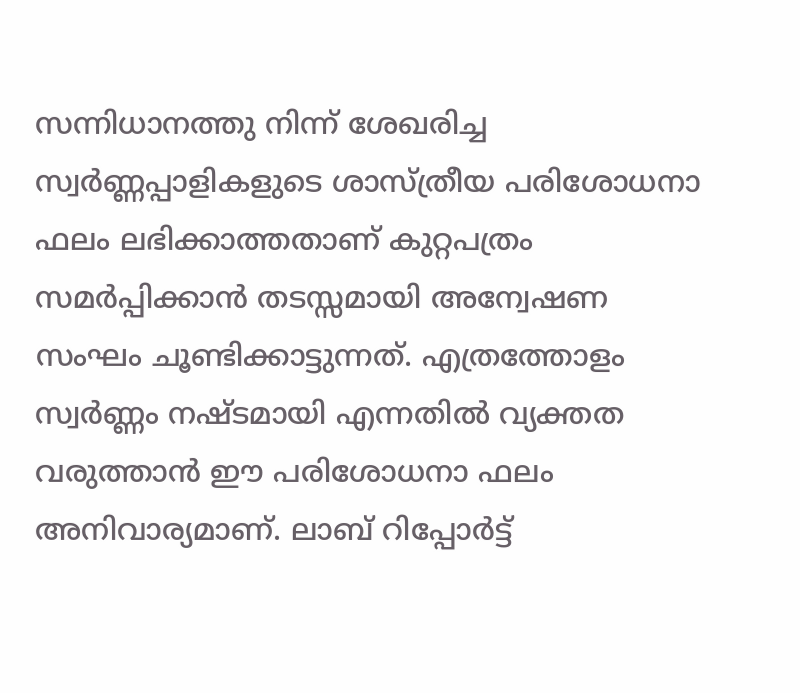സന്നിധാനത്തു നിന്ന് ശേഖരിച്ച സ്വർണ്ണപ്പാളികളുടെ ശാസ്ത്രീയ പരിശോധനാ ഫലം ലഭിക്കാത്തതാണ് കുറ്റപത്രം സമർപ്പിക്കാൻ തടസ്സമായി അന്വേഷണ സംഘം ചൂണ്ടിക്കാട്ടുന്നത്. എത്രത്തോളം സ്വർണ്ണം നഷ്ടമായി എന്നതിൽ വ്യക്തത വരുത്താൻ ഈ പരിശോധനാ ഫലം അനിവാര്യമാണ്. ലാബ് റിപ്പോർട്ട്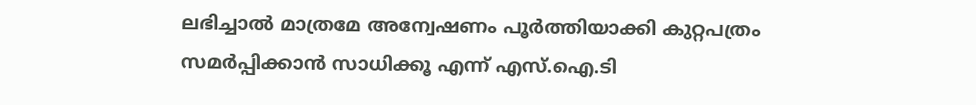ലഭിച്ചാൽ മാത്രമേ അന്വേഷണം പൂർത്തിയാക്കി കുറ്റപത്രം സമർപ്പിക്കാൻ സാധിക്കൂ എന്ന് എസ്.ഐ.ടി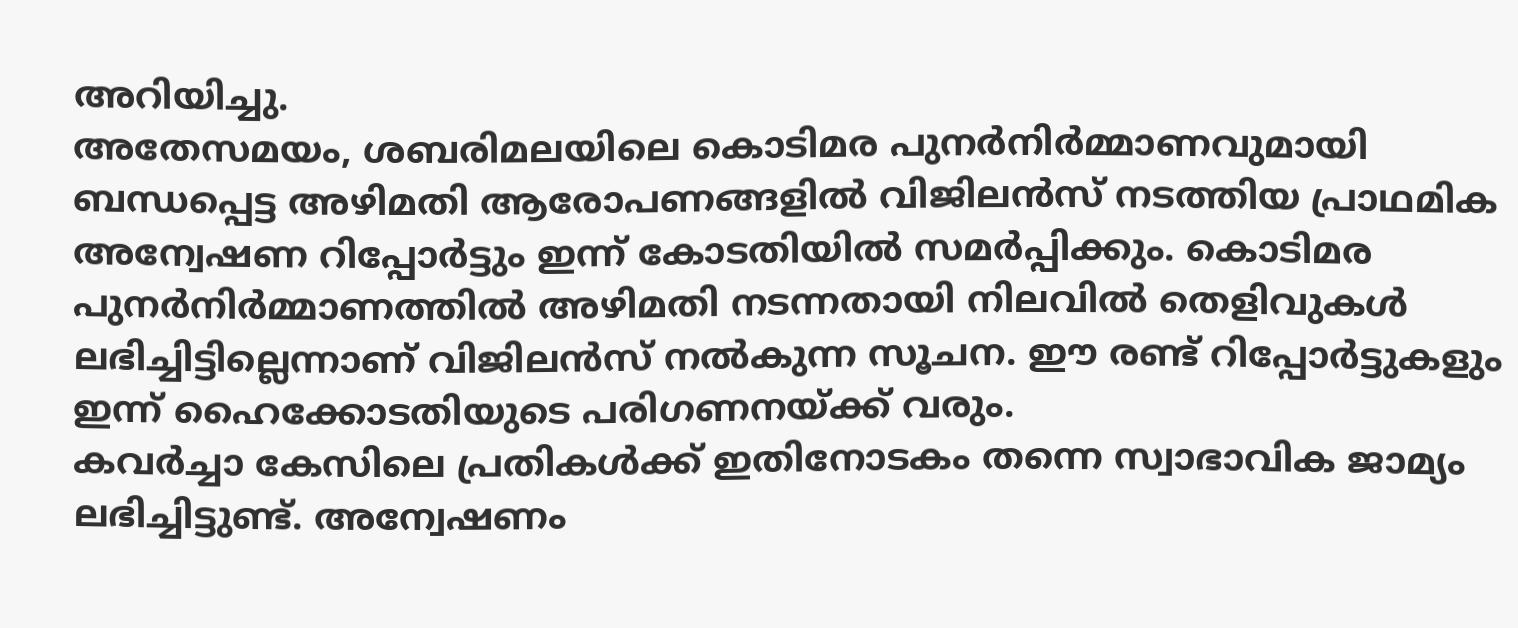അറിയിച്ചു.
അതേസമയം, ശബരിമലയിലെ കൊടിമര പുനർനിർമ്മാണവുമായി ബന്ധപ്പെട്ട അഴിമതി ആരോപണങ്ങളിൽ വിജിലൻസ് നടത്തിയ പ്രാഥമിക അന്വേഷണ റിപ്പോർട്ടും ഇന്ന് കോടതിയിൽ സമർപ്പിക്കും. കൊടിമര പുനർനിർമ്മാണത്തിൽ അഴിമതി നടന്നതായി നിലവിൽ തെളിവുകൾ ലഭിച്ചിട്ടില്ലെന്നാണ് വിജിലൻസ് നൽകുന്ന സൂചന. ഈ രണ്ട് റിപ്പോർട്ടുകളും ഇന്ന് ഹൈക്കോടതിയുടെ പരിഗണനയ്ക്ക് വരും.
കവർച്ചാ കേസിലെ പ്രതികൾക്ക് ഇതിനോടകം തന്നെ സ്വാഭാവിക ജാമ്യം ലഭിച്ചിട്ടുണ്ട്. അന്വേഷണം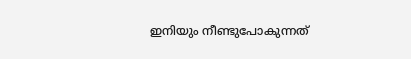ഇനിയും നീണ്ടുപോകുന്നത്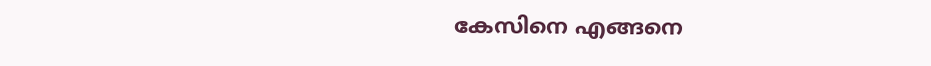കേസിനെ എങ്ങനെ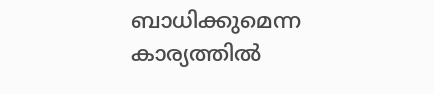ബാധിക്കുമെന്ന കാര്യത്തിൽ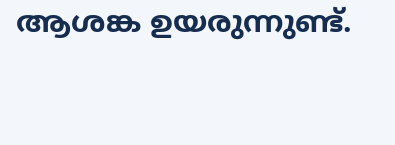ആശങ്ക ഉയരുന്നുണ്ട്.